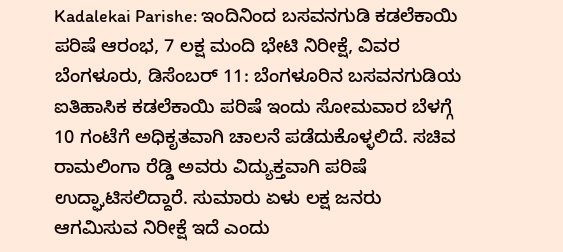Kadalekai Parishe: ಇಂದಿನಿಂದ ಬಸವನಗುಡಿ ಕಡಲೆಕಾಯಿ ಪರಿಷೆ ಆರಂಭ, 7 ಲಕ್ಷ ಮಂದಿ ಭೇಟಿ ನಿರೀಕ್ಷೆ, ವಿವರ
ಬೆಂಗಳೂರು, ಡಿಸೆಂಬರ್ 11: ಬೆಂಗಳೂರಿನ ಬಸವನಗುಡಿಯ ಐತಿಹಾಸಿಕ ಕಡಲೆಕಾಯಿ ಪರಿಷೆ ಇಂದು ಸೋಮವಾರ ಬೆಳಗ್ಗೆ 10 ಗಂಟೆಗೆ ಅಧಿಕೃತವಾಗಿ ಚಾಲನೆ ಪಡೆದುಕೊಳ್ಳಲಿದೆ. ಸಚಿವ ರಾಮಲಿಂಗಾ ರೆಡ್ಡಿ ಅವರು ವಿದ್ಯುಕ್ತವಾಗಿ ಪರಿಷೆ ಉದ್ಘಾಟಿಸಲಿದ್ದಾರೆ. ಸುಮಾರು ಏಳು ಲಕ್ಷ ಜನರು ಆಗಮಿಸುವ ನಿರೀಕ್ಷೆ ಇದೆ ಎಂದು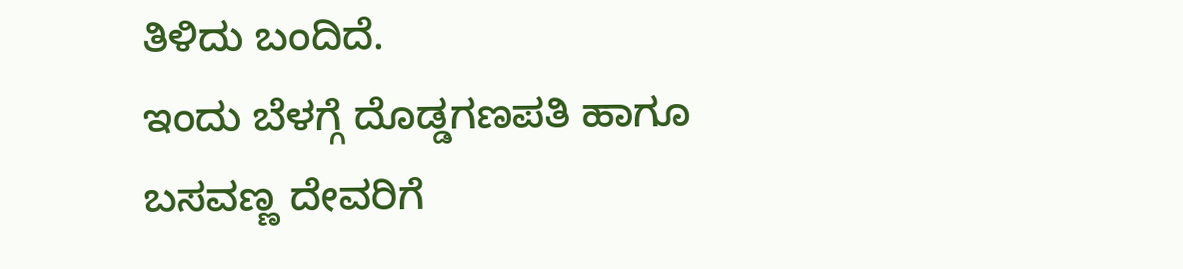ತಿಳಿದು ಬಂದಿದೆ.
ಇಂದು ಬೆಳಗ್ಗೆ ದೊಡ್ಡಗಣಪತಿ ಹಾಗೂ ಬಸವಣ್ಣ ದೇವರಿಗೆ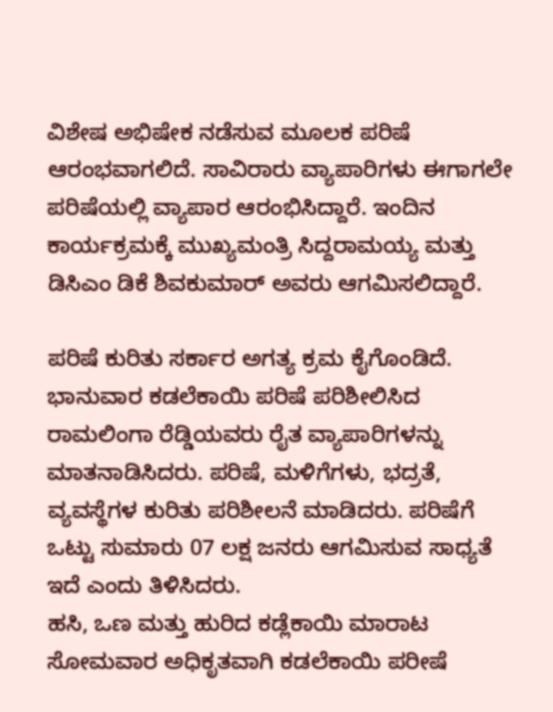ವಿಶೇಷ ಅಭಿಷೇಕ ನಡೆಸುವ ಮೂಲಕ ಪರಿಷೆ ಆರಂಭವಾಗಲಿದೆ. ಸಾವಿರಾರು ವ್ಯಾಪಾರಿಗಳು ಈಗಾಗಲೇ ಪರಿಷೆಯಲ್ಲಿ ವ್ಯಾಪಾರ ಆರಂಭಿಸಿದ್ದಾರೆ. ಇಂದಿನ ಕಾರ್ಯಕ್ರಮಕ್ಕೆ ಮುಖ್ಯಮಂತ್ರಿ ಸಿದ್ದರಾಮಯ್ಯ ಮತ್ತು ಡಿಸಿಎಂ ಡಿಕೆ ಶಿವಕುಮಾರ್ ಅವರು ಆಗಮಿಸಲಿದ್ದಾರೆ.

ಪರಿಷೆ ಕುರಿತು ಸರ್ಕಾರ ಅಗತ್ಯ ಕ್ರಮ ಕೈಗೊಂಡಿದೆ. ಭಾನುವಾರ ಕಡಲೆಕಾಯಿ ಪರಿಷೆ ಪರಿಶೀಲಿಸಿದ ರಾಮಲಿಂಗಾ ರೆಡ್ಡಿಯವರು ರೈತ ವ್ಯಾಪಾರಿಗಳನ್ನು ಮಾತನಾಡಿಸಿದರು. ಪರಿಷೆ, ಮಳಿಗೆಗಳು, ಭದ್ರತೆ, ವ್ಯವಸ್ಥೆಗಳ ಕುರಿತು ಪರಿಶೀಲನೆ ಮಾಡಿದರು. ಪರಿಷೆಗೆ ಒಟ್ಟು ಸುಮಾರು 07 ಲಕ್ಷ ಜನರು ಆಗಮಿಸುವ ಸಾಧ್ಯತೆ ಇದೆ ಎಂದು ತಿಳಿಸಿದರು.
ಹಸಿ, ಒಣ ಮತ್ತು ಹುರಿದ ಕಡ್ಲೆಕಾಯಿ ಮಾರಾಟ
ಸೋಮವಾರ ಅಧಿಕೃತವಾಗಿ ಕಡಲೆಕಾಯಿ ಪರೀಷೆ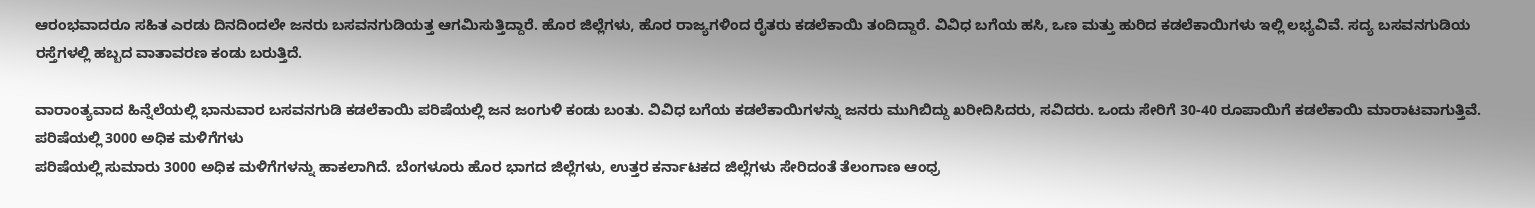ಆರಂಭವಾದರೂ ಸಹಿತ ಎರಡು ದಿನದಿಂದಲೇ ಜನರು ಬಸವನಗುಡಿಯತ್ತ ಆಗಮಿಸುತ್ತಿದ್ದಾರೆ. ಹೊರ ಜಿಲ್ಲೆಗಳು, ಹೊರ ರಾಜ್ಯಗಳಿಂದ ರೈತರು ಕಡಲೆಕಾಯಿ ತಂದಿದ್ದಾರೆ. ವಿವಿಧ ಬಗೆಯ ಹಸಿ, ಒಣ ಮತ್ತು ಹುರಿದ ಕಡಲೆಕಾಯಿಗಳು ಇಲ್ಲಿ ಲಭ್ಯವಿವೆ. ಸದ್ಯ ಬಸವನಗುಡಿಯ ರಸ್ತೆಗಳಲ್ಲಿ ಹಬ್ಬದ ವಾತಾವರಣ ಕಂಡು ಬರುತ್ತಿದೆ.

ವಾರಾಂತ್ಯವಾದ ಹಿನ್ನೆಲೆಯಲ್ಲಿ ಭಾನುವಾರ ಬಸವನಗುಡಿ ಕಡಲೆಕಾಯಿ ಪರಿಷೆಯಲ್ಲಿ ಜನ ಜಂಗುಳಿ ಕಂಡು ಬಂತು. ವಿವಿಧ ಬಗೆಯ ಕಡಲೆಕಾಯಿಗಳನ್ನು ಜನರು ಮುಗಿಬಿದ್ದು ಖರೀದಿಸಿದರು, ಸವಿದರು. ಒಂದು ಸೇರಿಗೆ 30-40 ರೂಪಾಯಿಗೆ ಕಡಲೆಕಾಯಿ ಮಾರಾಟವಾಗುತ್ತಿವೆ.
ಪರಿಷೆಯಲ್ಲಿ 3000 ಅಧಿಕ ಮಳಿಗೆಗಳು
ಪರಿಷೆಯಲ್ಲಿ ಸುಮಾರು 3000 ಅಧಿಕ ಮಳಿಗೆಗಳನ್ನು ಹಾಕಲಾಗಿದೆ. ಬೆಂಗಳೂರು ಹೊರ ಭಾಗದ ಜಿಲ್ಲೆಗಳು, ಉತ್ತರ ಕರ್ನಾಟಕದ ಜಿಲ್ಲೆಗಳು ಸೇರಿದಂತೆ ತೆಲಂಗಾಣ ಆಂಧ್ರ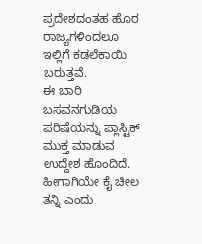ಪ್ರದೇಶದಂತಹ ಹೊರ ರಾಜ್ಯಗಳಿಂದಲೂ ಇಲ್ಲಿಗೆ ಕಡಲೆಕಾಯಿ ಬರುತ್ತವೆ.
ಈ ಬಾರಿ ಬಸವನಗುಡಿಯ ಪರಿಷೆಯನ್ನು ಪ್ಲಾಸ್ಟಿಕ್ ಮುಕ್ತ ಮಾಡುವ ಉದ್ದೇಶ ಹೊಂದಿದೆ. ಹೀಗಾಗಿಯೇ ಕೈ ಚೀಲ ತನ್ನಿ ಎಂದು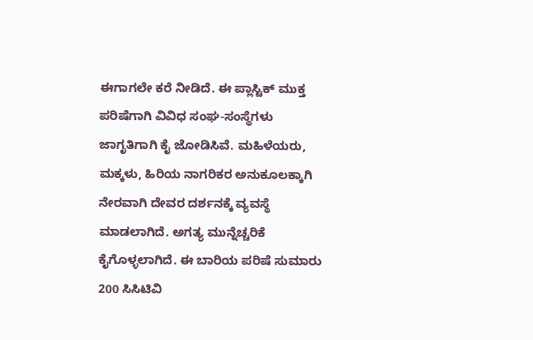ಈಗಾಗಲೇ ಕರೆ ನೀಡಿದೆ. ಈ ಪ್ಲಾಸ್ಟಿಕ್ ಮುಕ್ತ ಪರಿಷೆಗಾಗಿ ವಿವಿಧ ಸಂಘ-ಸಂಸ್ಥೆಗಳು ಜಾಗೃತಿಗಾಗಿ ಕೈ ಜೋಡಿಸಿವೆ. ಮಹಿಳೆಯರು, ಮಕ್ಕಳು, ಹಿರಿಯ ನಾಗರಿಕರ ಅನುಕೂಲಕ್ಕಾಗಿ ನೇರವಾಗಿ ದೇವರ ದರ್ಶನಕ್ಕೆ ವ್ಯವಸ್ಥೆ ಮಾಡಲಾಗಿದೆ. ಅಗತ್ಯ ಮುನ್ನೆಚ್ಚರಿಕೆ ಕೈಗೊಳ್ಳಲಾಗಿದೆ. ಈ ಬಾರಿಯ ಪರಿಷೆ ಸುಮಾರು 200 ಸಿಸಿಟಿವಿ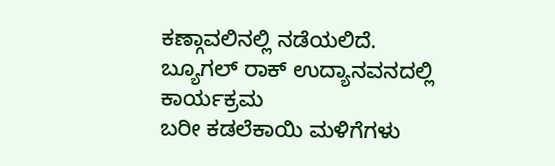ಕಣ್ಗಾವಲಿನಲ್ಲಿ ನಡೆಯಲಿದೆ.
ಬ್ಯೂಗಲ್ ರಾಕ್ ಉದ್ಯಾನವನದಲ್ಲಿ ಕಾರ್ಯಕ್ರಮ
ಬರೀ ಕಡಲೆಕಾಯಿ ಮಳಿಗೆಗಳು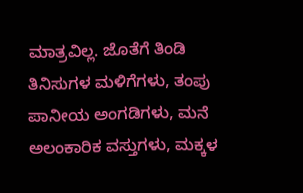ಮಾತ್ರವಿಲ್ಲ. ಜೊತೆಗೆ ತಿಂಡಿ ತಿನಿಸುಗಳ ಮಳಿಗೆಗಳು, ತಂಪು ಪಾನೀಯ ಅಂಗಡಿಗಳು, ಮನೆ ಅಲಂಕಾರಿಕ ವಸ್ತುಗಳು, ಮಕ್ಕಳ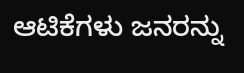ಆಟಿಕೆಗಳು ಜನರನ್ನು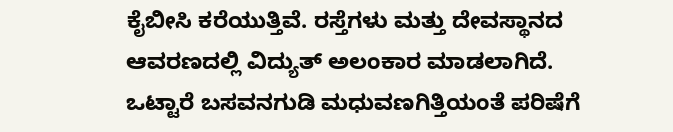ಕೈಬೀಸಿ ಕರೆಯುತ್ತಿವೆ. ರಸ್ತೆಗಳು ಮತ್ತು ದೇವಸ್ಥಾನದ ಆವರಣದಲ್ಲಿ ವಿದ್ಯುತ್ ಅಲಂಕಾರ ಮಾಡಲಾಗಿದೆ. ಒಟ್ಟಾರೆ ಬಸವನಗುಡಿ ಮಧುವಣಗಿತ್ತಿಯಂತೆ ಪರಿಷೆಗೆ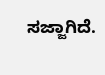ಸಜ್ಜಾಗಿದೆ.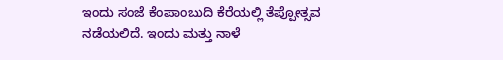ಇಂದು ಸಂಜೆ ಕೆಂಪಾಂಬುದಿ ಕೆರೆಯಲ್ಲಿ ತೆಪ್ಪೋತ್ಸವ ನಡೆಯಲಿದೆ. ಇಂದು ಮತ್ತು ನಾಳೆ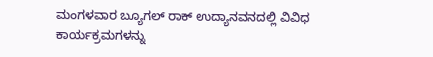ಮಂಗಳವಾರ ಬ್ಯೂಗಲ್ ರಾಕ್ ಉದ್ಯಾನವನದಲ್ಲಿ ವಿವಿಧ ಕಾರ್ಯಕ್ರಮಗಳನ್ನು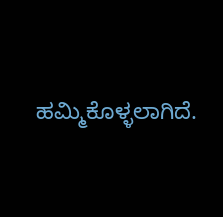ಹಮ್ಮಿಕೊಳ್ಳಲಾಗಿದೆ.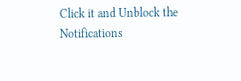Click it and Unblock the Notifications